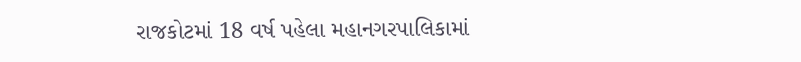રાજકોટમાં 18 વર્ષ પહેલા મહાનગરપાલિકામાં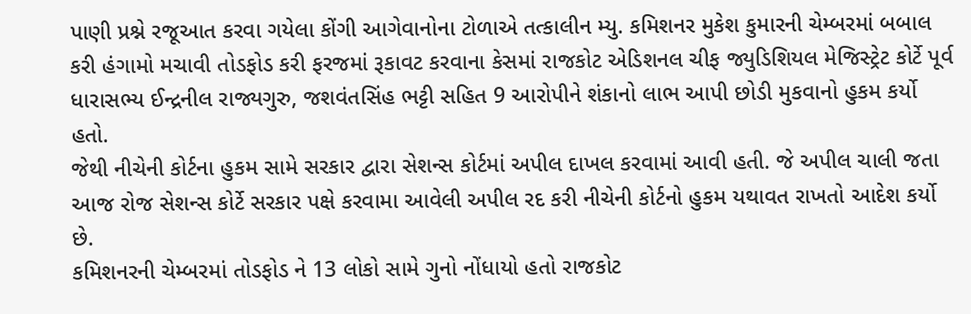પાણી પ્રશ્ને રજૂઆત કરવા ગયેલા કોંગી આગેવાનોના ટોળાએ તત્કાલીન મ્યુ. કમિશનર મુકેશ કુમારની ચેમ્બરમાં બબાલ કરી હંગામો મચાવી તોડફોડ કરી ફરજમાં રૂકાવટ કરવાના કેસમાં રાજકોટ એડિશનલ ચીફ જ્યુડિશિયલ મેજિસ્ટ્રેટ કોર્ટે પૂર્વ ધારાસભ્ય ઈન્દ્રનીલ રાજ્યગુરુ, જશવંતસિંહ ભટ્ટી સહિત 9 આરોપીને શંકાનો લાભ આપી છોડી મુકવાનો હુકમ કર્યો હતો.
જેથી નીચેની કોર્ટના હુકમ સામે સરકાર દ્વારા સેશન્સ કોર્ટમાં અપીલ દાખલ કરવામાં આવી હતી. જે અપીલ ચાલી જતા આજ રોજ સેશન્સ કોર્ટે સરકાર પક્ષે કરવામા આવેલી અપીલ રદ કરી નીચેની કોર્ટનો હુકમ યથાવત રાખતો આદેશ કર્યો છે.
કમિશનરની ચેમ્બરમાં તોડફોડ ને 13 લોકો સામે ગુનો નોંધાયો હતો રાજકોટ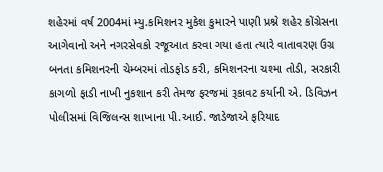શહેરમાં વર્ષ 2004માં મ્યુ.કમિશનર મુકેશ કુમારને પાણી પ્રશ્ને શહેર કોંગ્રેસના આગેવાનો અને નગરસેવકો રજૂઆત કરવા ગયા હતા ત્યારે વાતાવરણ ઉગ્ર બનતા કમિશનરની ચેમ્બરમાં તોડફોડ કરી, કમિશનરના ચશ્મા તોડી, સરકારી કાગળો ફાડી નાખી નુકશાન કરી તેમજ ફરજમાં રૂકાવટ કર્યાની એ. ડિવિઝન પોલીસમાં વિજિલન્સ શાખાના પી.આઈ. જાડેજાએ ફરિયાદ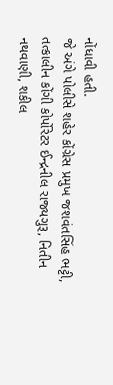નોંધાવી હતી.
જે અંગે પોલીસે શહેર કોંગ્રેસ પ્રમુખ જશવંતસિંહ ભટ્ટી, તત્કાલીન કોંગી કોર્પોરેટર ઈન્દ્રનીલ રાજ્યગુરૂ, નિતીન નથવાણી, શકીલ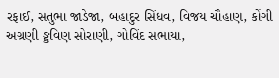રફાઈ, સતુભા જાડેજા, બહાદુર સિંધવ, વિજય ચૌહાણ, કોંગી અગ્રણી ઙ્કવિણ સોરાણી, ગોવિંદ સભાયા,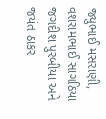જ્યુભાઈ મસરાણી, વશરામભાઈ સાગઠિયા જગદીશ પુરબીયા અને જયંત ઠાકર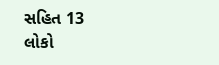સહિત 13 લોકો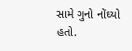સામે ગુનો નોંઘ્યો હતો.